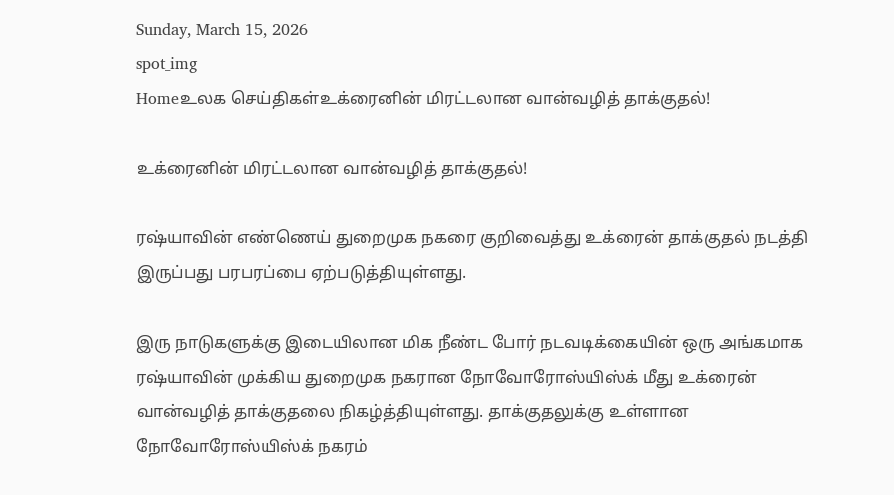Sunday, March 15, 2026
spot_img
Homeஉலக செய்திகள்உக்ரைனின் மிரட்டலான வான்வழித் தாக்குதல்!

உக்ரைனின் மிரட்டலான வான்வழித் தாக்குதல்!

ரஷ்யாவின் எண்ணெய் துறைமுக நகரை குறிவைத்து உக்ரைன் தாக்குதல் நடத்தி இருப்பது பரபரப்பை ஏற்படுத்தியுள்ளது.

இரு நாடுகளுக்கு இடையிலான மிக நீண்ட போர் நடவடிக்கையின் ஒரு அங்கமாக ரஷ்யாவின் முக்கிய துறைமுக நகரான நோவோரோஸ்யிஸ்க் மீது உக்ரைன் வான்வழித் தாக்குதலை நிகழ்த்தியுள்ளது. தாக்குதலுக்கு உள்ளான நோவோரோஸ்யிஸ்க் நகரம்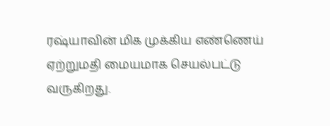ரஷ்யாவின் மிக முக்கிய எண்ணெய் ஏற்றுமதி மையமாக செயல்பட்டு வருகிறது.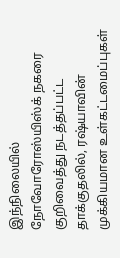இந்நிலையில் நோவோரோஸ்யிஸ்க் நகரை குறிவைத்து நடத்தப்பட்ட தாக்குதலில், ரஷ்யாவின் முக்கியமான உள்கட்டமைப்புகள்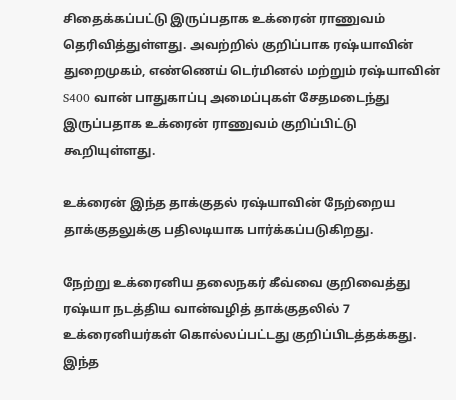சிதைக்கப்பட்டு இருப்பதாக உக்ரைன் ராணுவம் தெரிவித்துள்ளது. அவற்றில் குறிப்பாக ரஷ்யாவின் துறைமுகம், எண்ணெய் டெர்மினல் மற்றும் ரஷ்யாவின் S400 வான் பாதுகாப்பு அமைப்புகள் சேதமடைந்து இருப்பதாக உக்ரைன் ராணுவம் குறிப்பிட்டு கூறியுள்ளது.

உக்ரைன் இந்த தாக்குதல் ரஷ்யாவின் நேற்றைய தாக்குதலுக்கு பதிலடியாக பார்க்கப்படுகிறது.

நேற்று உக்ரைனிய தலைநகர் கீவ்வை குறிவைத்து ரஷ்யா நடத்திய வான்வழித் தாக்குதலில் 7 உக்ரைனியர்கள் கொல்லப்பட்டது குறிப்பிடத்தக்கது. இந்த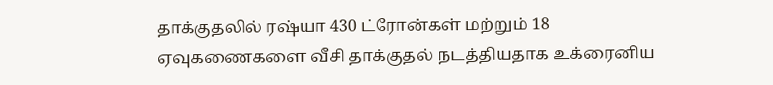தாக்குதலில் ரஷ்யா 430 ட்ரோன்கள் மற்றும் 18 ஏவுகணைகளை வீசி தாக்குதல் நடத்தியதாக உக்ரைனிய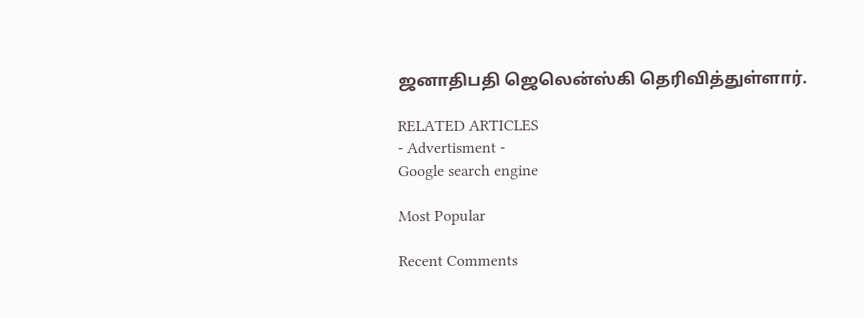ஜனாதிபதி ஜெலென்ஸ்கி தெரிவித்துள்ளார்.

RELATED ARTICLES
- Advertisment -
Google search engine

Most Popular

Recent Comments